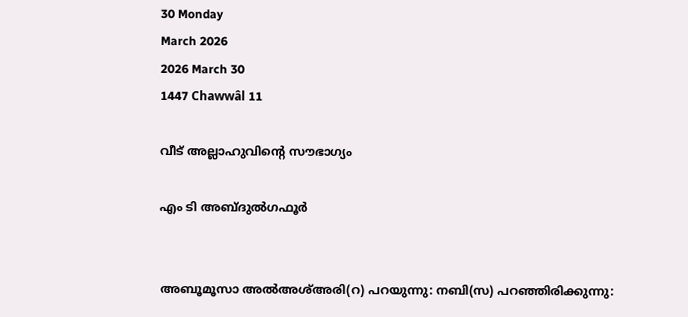30 Monday
March 2026
2026 March 30
1447 Chawwâl 11

വീട് അല്ലാഹുവിന്റെ സൗഭാഗ്യം

എം ടി അബ്ദുല്‍ഗഫൂര്‍


അബൂമൂസാ അല്‍അശ്അരി(റ) പറയുന്നു: നബി(സ) പറഞ്ഞിരിക്കുന്നു: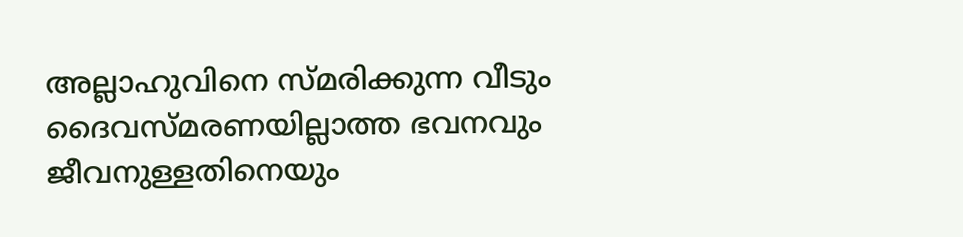അല്ലാഹുവിനെ സ്മരിക്കുന്ന വീടും ദൈവസ്മരണയില്ലാത്ത ഭവനവും ജീവനുള്ളതിനെയും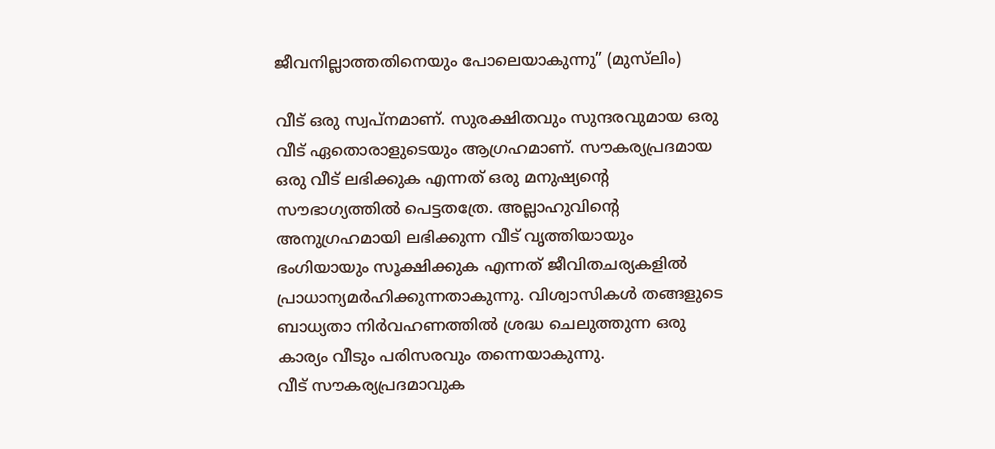ജീവനില്ലാത്തതിനെയും പോലെയാകുന്നു” (മുസ്‌ലിം)

വീട് ഒരു സ്വപ്‌നമാണ്. സുരക്ഷിതവും സുന്ദരവുമായ ഒരു വീട് ഏതൊരാളുടെയും ആഗ്രഹമാണ്. സൗകര്യപ്രദമായ ഒരു വീട് ലഭിക്കുക എന്നത് ഒരു മനുഷ്യന്റെ സൗഭാഗ്യത്തില്‍ പെട്ടതത്രേ. അല്ലാഹുവിന്റെ അനുഗ്രഹമായി ലഭിക്കുന്ന വീട് വൃത്തിയായും ഭംഗിയായും സൂക്ഷിക്കുക എന്നത് ജീവിതചര്യകളില്‍ പ്രാധാന്യമര്‍ഹിക്കുന്നതാകുന്നു. വിശ്വാസികള്‍ തങ്ങളുടെ ബാധ്യതാ നിര്‍വഹണത്തില്‍ ശ്രദ്ധ ചെലുത്തുന്ന ഒരു കാര്യം വീടും പരിസരവും തന്നെയാകുന്നു.
വീട് സൗകര്യപ്രദമാവുക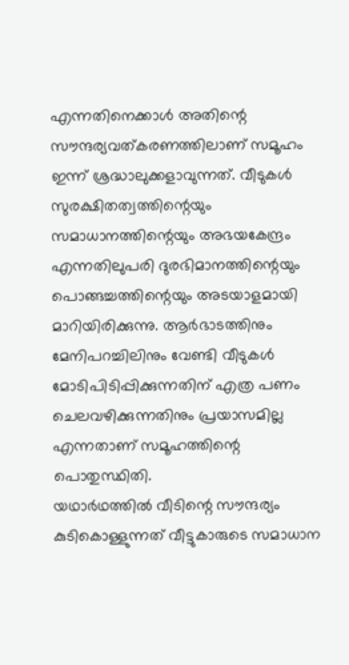എന്നതിനെക്കാള്‍ അതിന്റെ സൗന്ദര്യവത്കരണത്തിലാണ് സമൂഹം ഇന്ന് ശ്രദ്ധാലുക്കളാവുന്നത്. വീടുകള്‍ സുരക്ഷിതത്വത്തിന്റെയും സമാധാനത്തിന്റെയും അഭയകേന്ദ്രം എന്നതിലുപരി ദുരഭിമാനത്തിന്റെയും പൊങ്ങച്ചത്തിന്റെയും അടയാളമായി മാറിയിരിക്കുന്നു. ആര്‍ഭാടത്തിനും മേനിപറച്ചിലിനും വേണ്ടി വീടുകള്‍ മോടിപിടിപ്പിക്കുന്നതിന് എത്ര പണം ചെലവഴിക്കുന്നതിനും പ്രയാസമില്ല എന്നതാണ് സമൂഹത്തിന്റെ പൊതുസ്ഥിതി.
യഥാര്‍ഥത്തില്‍ വീടിന്റെ സൗന്ദര്യം കുടികൊള്ളുന്നത് വീട്ടുകാരുടെ സമാധാന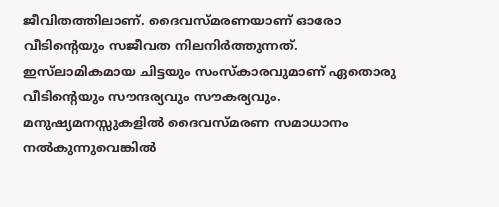ജീവിതത്തിലാണ്. ദൈവസ്മരണയാണ് ഓരോ വീടിന്റെയും സജീവത നിലനിര്‍ത്തുന്നത്. ഇസ്‌ലാമികമായ ചിട്ടയും സംസ്‌കാരവുമാണ് ഏതൊരു വീടിന്റെയും സൗന്ദര്യവും സൗകര്യവും. മനുഷ്യമനസ്സുകളില്‍ ദൈവസ്മരണ സമാധാനം നല്‍കുന്നുവെങ്കില്‍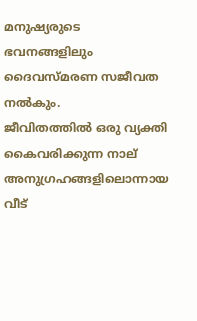മനുഷ്യരുടെ ഭവനങ്ങളിലും ദൈവസ്മരണ സജീവത നല്‍കും.
ജീവിതത്തില്‍ ഒരു വ്യക്തി കൈവരിക്കുന്ന നാല് അനുഗ്രഹങ്ങളിലൊന്നായ വീട്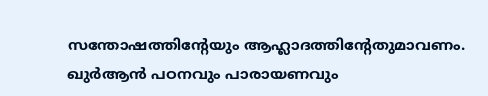സന്തോഷത്തിന്റേയും ആഹ്ലാദത്തിന്റേതുമാവണം. ഖുര്‍ആന്‍ പഠനവും പാരായണവും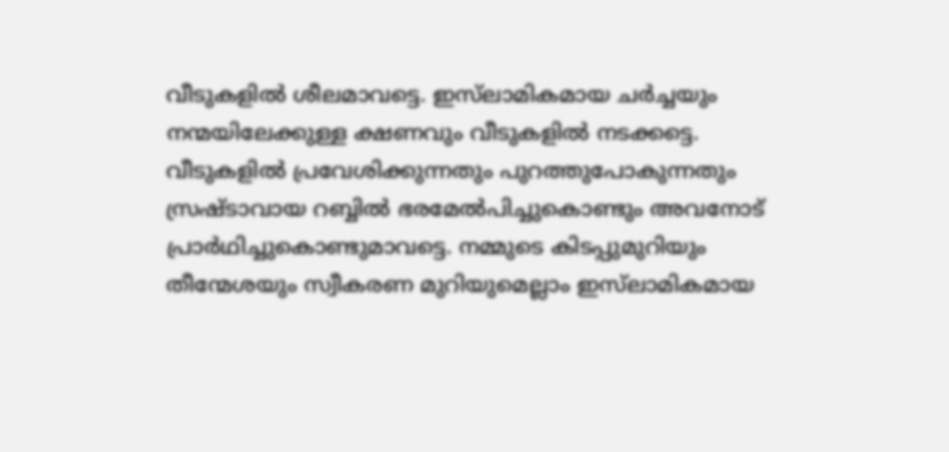വീടുകളില്‍ ശീലമാവട്ടെ. ഇസ്‌ലാമികമായ ചര്‍ച്ചയും നന്മയിലേക്കുള്ള ക്ഷണവും വീടുകളില്‍ നടക്കട്ടെ. വീടുകളില്‍ പ്രവേശിക്കുന്നതും പുറത്തുപോകുന്നതും സ്രഷ്ടാവായ റബ്ബില്‍ ഭരമേല്‍പിച്ചുകൊണ്ടും അവനോട് പ്രാര്‍ഥിച്ചുകൊണ്ടുമാവട്ടെ. നമ്മുടെ കിടപ്പുമുറിയും തീന്മേശയും സ്വീകരണ മുറിയുമെല്ലാം ഇസ്‌ലാമികമായ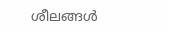ശീലങ്ങള്‍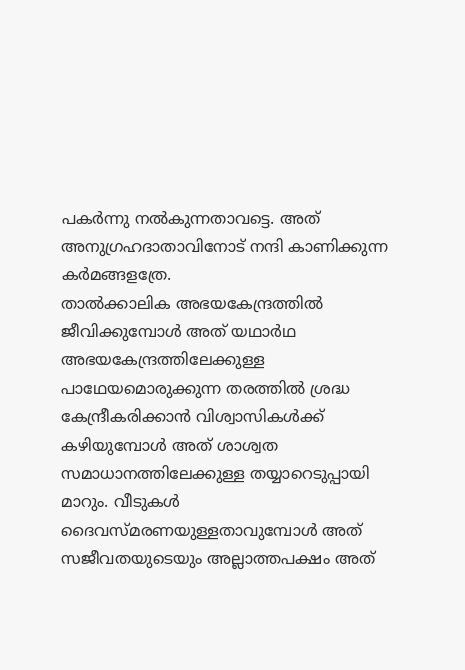പകര്‍ന്നു നല്‍കുന്നതാവട്ടെ. അത് അനുഗ്രഹദാതാവിനോട് നന്ദി കാണിക്കുന്ന കര്‍മങ്ങളത്രേ.
താല്‍ക്കാലിക അഭയകേന്ദ്രത്തില്‍ ജീവിക്കുമ്പോള്‍ അത് യഥാര്‍ഥ അഭയകേന്ദ്രത്തിലേക്കുള്ള പാഥേയമൊരുക്കുന്ന തരത്തില്‍ ശ്രദ്ധ കേന്ദ്രീകരിക്കാന്‍ വിശ്വാസികള്‍ക്ക് കഴിയുമ്പോള്‍ അത് ശാശ്വത സമാധാനത്തിലേക്കുള്ള തയ്യാറെടുപ്പായി മാറും. വീടുകള്‍ ദൈവസ്മരണയുള്ളതാവുമ്പോള്‍ അത് സജീവതയുടെയും അല്ലാത്തപക്ഷം അത്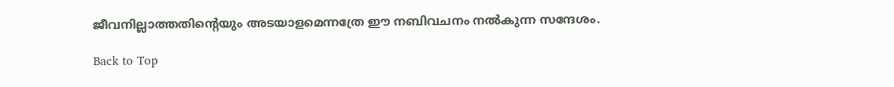ജീവനില്ലാത്തതിന്റെയും അടയാളമെന്നത്രേ ഈ നബിവചനം നല്‍കുന്ന സന്ദേശം.

Back to Top